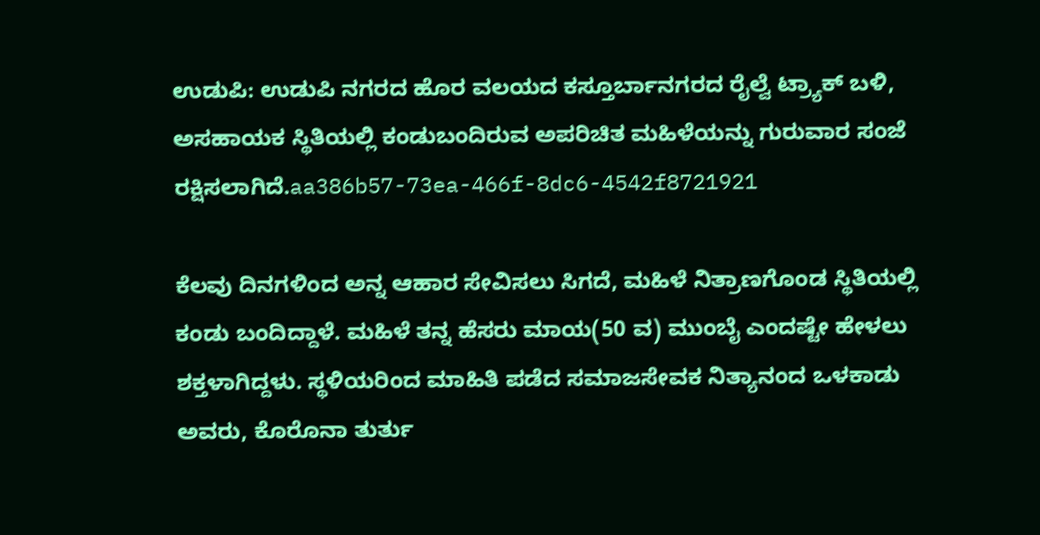ಉಡುಪಿ: ಉಡುಪಿ ನಗರದ ಹೊರ ವಲಯದ ಕಸ್ತೂರ್ಬಾನಗರದ ರೈಲ್ವೆ ಟ್ರ್ಯಾಕ್ ಬಳಿ, ಅಸಹಾಯಕ ಸ್ಥಿತಿಯಲ್ಲಿ ಕಂಡುಬಂದಿರುವ ಅಪರಿಚಿತ ಮಹಿಳೆಯನ್ನು ಗುರುವಾರ ಸಂಜೆ ರಕ್ಷಿಸಲಾಗಿದೆ.aa386b57-73ea-466f-8dc6-4542f8721921

ಕೆಲವು ದಿನಗಳಿಂದ ಅನ್ನ ಆಹಾರ ಸೇವಿಸಲು ಸಿಗದೆ, ಮಹಿಳೆ ನಿತ್ರಾಣಗೊಂಡ ಸ್ಥಿತಿಯಲ್ಲಿ ಕಂಡು ಬಂದಿದ್ದಾಳೆ. ಮಹಿಳೆ ತನ್ನ ಹೆಸರು ಮಾಯ(50 ವ) ಮುಂಬೈ ಎಂದಷ್ಟೇ ಹೇಳಲು ಶಕ್ತಳಾಗಿದ್ದಳು. ಸ್ಥಳಿಯರಿಂದ ಮಾಹಿತಿ ಪಡೆದ ಸಮಾಜಸೇವಕ ನಿತ್ಯಾನಂದ ಒಳಕಾಡು ಅವರು, ಕೊರೊನಾ ತುರ್ತು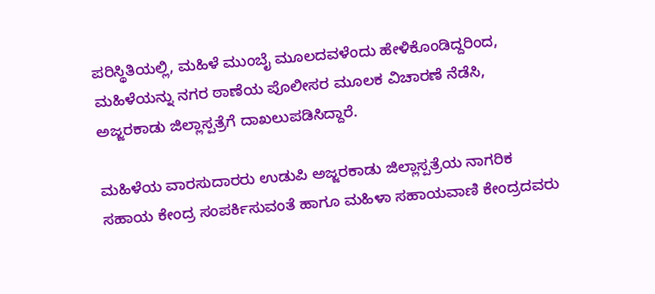ಪರಿಸ್ಥಿತಿಯಲ್ಲಿ, ಮಹಿಳೆ ಮುಂಬೈ ಮೂಲದವಳೆಂದು ಹೇಳಿಕೊಂಡಿದ್ದರಿಂದ, ಮಹಿಳೆಯನ್ನು ನಗರ ಠಾಣೆಯ ಪೊಲೀಸರ ಮೂಲಕ ವಿಚಾರಣೆ ನೆಡೆಸಿ, ಅಜ್ಜರಕಾಡು ಜಿಲ್ಲಾಸ್ಪತ್ರೆಗೆ ದಾಖಲುಪಡಿಸಿದ್ದಾರೆ.

ಮಹಿಳೆಯ ವಾರಸುದಾರರು ಉಡುಪಿ ಅಜ್ಜರಕಾಡು ಜಿಲ್ಲಾಸ್ಪತ್ರೆಯ ನಾಗರಿಕ ಸಹಾಯ ಕೇಂದ್ರ ಸಂಪರ್ಕಿಸುವಂತೆ ಹಾಗೂ ಮಹಿಳಾ ಸಹಾಯವಾಣಿ ಕೇಂದ್ರದವರು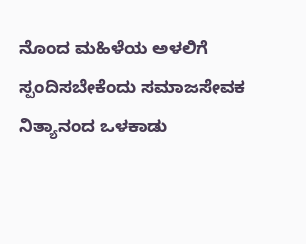ನೊಂದ ಮಹಿಳೆಯ ಅಳಲಿಗೆ ಸ್ಪಂದಿಸಬೇಕೆಂದು ಸಮಾಜಸೇವಕ ನಿತ್ಯಾನಂದ ಒಳಕಾಡು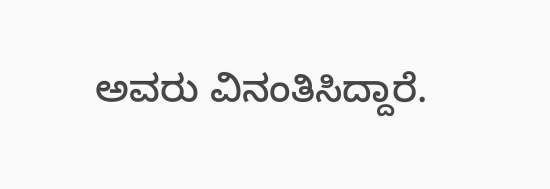ಅವರು ವಿನಂತಿಸಿದ್ದಾರೆ.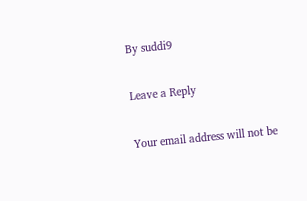By suddi9

Leave a Reply

Your email address will not be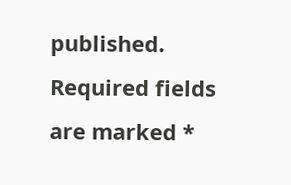published. Required fields are marked *